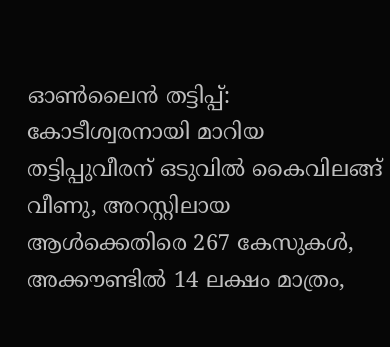ഓണ്‍ലൈന്‍ തട്ടിപ്പ്: കോടീശ്വരനായി മാറിയ തട്ടിപ്പുവീരന് ഒടുവില്‍ കൈവിലങ്ങ് വീണു, അറസ്റ്റിലായ ആള്‍ക്കെതിരെ 267 കേസുകള്‍, അക്കൗണ്ടില്‍ 14 ലക്ഷം മാത്രം,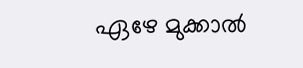ഏഴേ മുക്കാല്‍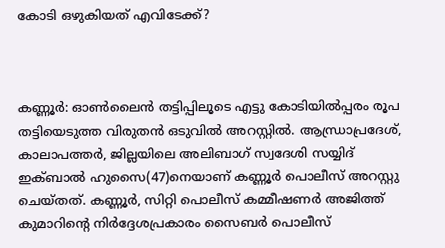കോടി ഒഴുകിയത് എവിടേക്ക്?



കണ്ണൂര്‍: ഓണ്‍ലൈന്‍ തട്ടിപ്പിലൂടെ എട്ടു കോടിയില്‍പ്പരം രൂപ തട്ടിയെടുത്ത വിരുതന്‍ ഒടുവില്‍ അറസ്റ്റില്‍. ആന്ധ്രാപ്രദേശ്, കാലാപത്തര്‍, ജില്ലയിലെ അലിബാഗ് സ്വദേശി സയ്യിദ് ഇക്ബാല്‍ ഹുസൈ(47)നെയാണ് കണ്ണൂര്‍ പൊലീസ് അറസ്റ്റു ചെയ്തത്. കണ്ണൂര്‍, സിറ്റി പൊലീസ് കമ്മീഷണര്‍ അജിത്ത് കുമാറിന്റെ നിര്‍ദ്ദേശപ്രകാരം സൈബര്‍ പൊലീസ്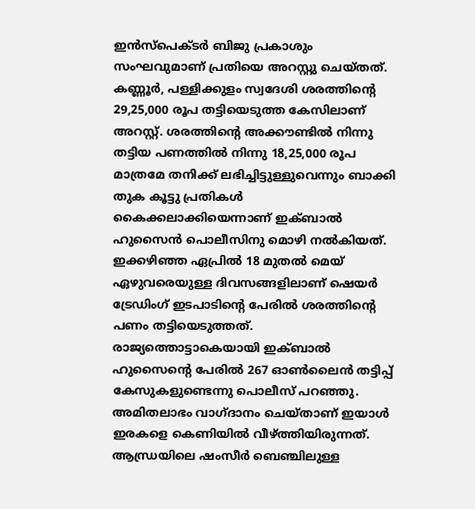ഇന്‍സ്‌പെക്ടര്‍ ബിജു പ്രകാശും സംഘവുമാണ് പ്രതിയെ അറസ്റ്റു ചെയ്തത്.
കണ്ണൂര്‍, പള്ളിക്കുളം സ്വദേശി ശരത്തിന്റെ 29,25,000 രൂപ തട്ടിയെടുത്ത കേസിലാണ് അറസ്റ്റ്. ശരത്തിന്റെ അക്കൗണ്ടില്‍ നിന്നു തട്ടിയ പണത്തില്‍ നിന്നു 18,25,000 രൂപ മാത്രമേ തനിക്ക് ലഭിച്ചിട്ടുള്ളുവെന്നും ബാക്കി തുക കൂട്ടു പ്രതികള്‍ കൈക്കലാക്കിയെന്നാണ് ഇക്ബാല്‍ ഹുസൈന്‍ പൊലീസിനു മൊഴി നല്‍കിയത്. ഇക്കഴിഞ്ഞ ഏപ്രില്‍ 18 മുതല്‍ മെയ് ഏഴുവരെയുള്ള ദിവസങ്ങളിലാണ് ഷെയര്‍ ട്രേഡിംഗ് ഇടപാടിന്റെ പേരില്‍ ശരത്തിന്റെ പണം തട്ടിയെടുത്തത്.
രാജ്യത്തൊട്ടാകെയായി ഇക്ബാല്‍ ഹുസൈന്റെ പേരില്‍ 267 ഓണ്‍ലൈന്‍ തട്ടിപ്പ് കേസുകളുണ്ടെന്നു പൊലീസ് പറഞ്ഞു. അമിതലാഭം വാഗ്ദാനം ചെയ്താണ് ഇയാള്‍ ഇരകളെ കെണിയില്‍ വീഴ്ത്തിയിരുന്നത്. ആന്ധ്രയിലെ ഷംസീര്‍ ബെഞ്ചിലുള്ള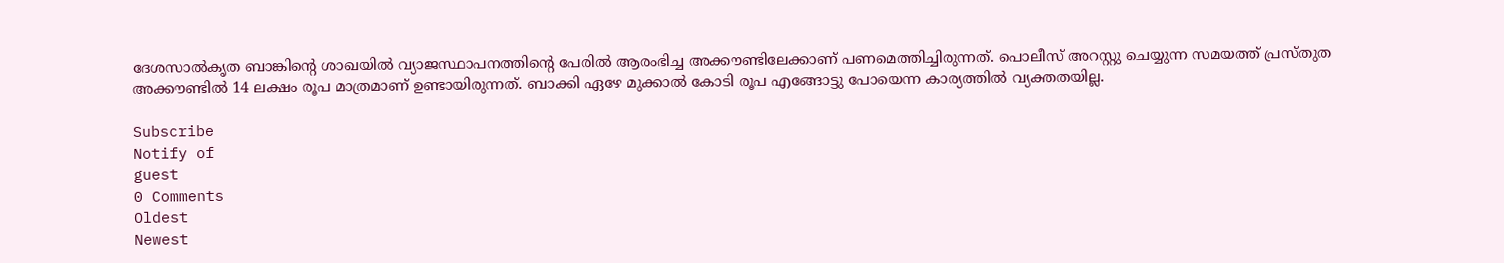ദേശസാല്‍കൃത ബാങ്കിന്റെ ശാഖയില്‍ വ്യാജസ്ഥാപനത്തിന്റെ പേരില്‍ ആരംഭിച്ച അക്കൗണ്ടിലേക്കാണ് പണമെത്തിച്ചിരുന്നത്. പൊലീസ് അറസ്റ്റു ചെയ്യുന്ന സമയത്ത് പ്രസ്തുത അക്കൗണ്ടില്‍ 14 ലക്ഷം രൂപ മാത്രമാണ് ഉണ്ടായിരുന്നത്. ബാക്കി ഏഴേ മുക്കാല്‍ കോടി രൂപ എങ്ങോട്ടു പോയെന്ന കാര്യത്തില്‍ വ്യക്തതയില്ല.

Subscribe
Notify of
guest
0 Comments
Oldest
Newest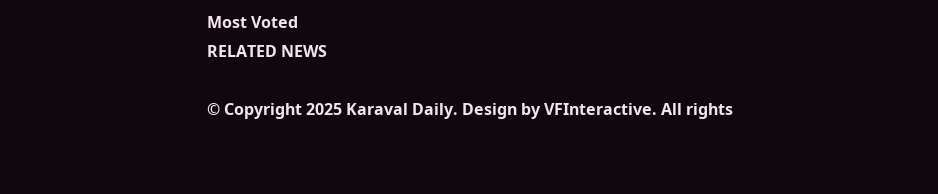Most Voted
RELATED NEWS

© Copyright 2025 Karaval Daily. Design by VFInteractive. All rights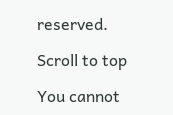reserved.

Scroll to top

You cannot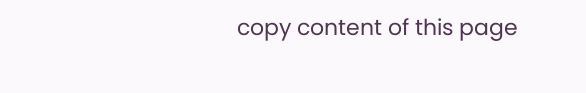copy content of this page